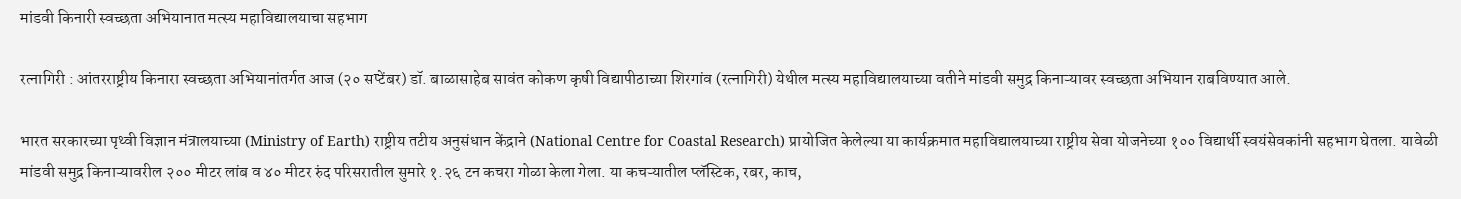मांडवी किनारी स्वच्छता अभियानात मत्स्य महाविद्यालयाचा सहभाग

रत्नागिरी : आंतरराष्ट्रीय किनारा स्वच्छता अभियानांतर्गत आज (२० सप्टेंबर) डॉ. बाळासाहेब सावंत कोकण कृषी विद्यापीठाच्या शिरगांव (रत्नागिरी) येथील मत्स्य महाविद्यालयाच्या वतीने मांडवी समुद्र किनाऱ्यावर स्वच्छता अभियान राबविण्यात आले.

भारत सरकारच्या पृथ्वी विज्ञान मंत्रालयाच्या (Ministry of Earth) राष्ट्रीय तटीय अनुसंधान केंद्राने (National Centre for Coastal Research) प्रायोजित केलेल्या या कार्यक्रमात महाविद्यालयाच्या राष्ट्रीय सेवा योजनेच्या १०० विद्यार्थी स्वयंसेवकांनी सहभाग घेतला. यावेळी मांडवी समुद्र किनाऱ्यावरील २०० मीटर लांब व ४० मीटर रुंद परिसरातील सुमारे १.२६ टन कचरा गोळा केला गेला. या कचऱ्यातील प्लॅस्टिक, रबर, काच,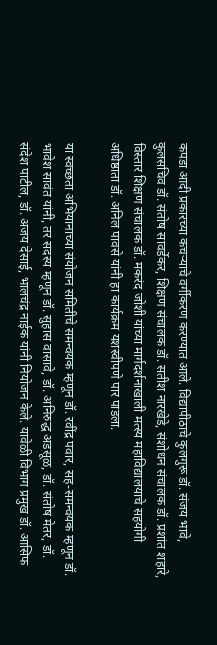कपडा आदी प्रकारच्या कचऱ्याचे वर्गीकरण करण्यात आले. विद्यापीठाचे कुलगुरू डॉ. संजय भावे, कुलसचिव डॉ. संतोष सावर्डेकर, शिक्षण संचालक डॉ. सतीश नारखेडे, संशोधन संचालक डॉ. प्रशांत शहारे, विस्तार शिक्षण संचालक डॉ. मकरंद जोशी यांच्या मार्गदर्शनाखाली मत्स्य महाविद्यालयाचे सहयोगी अधिष्ठाता डॉ. अनिल पावसे यांनी हा कार्यक्रम यशस्वीपणे पार पाडला.

या स्वच्छता अभियानाच्या संयोजन समितीचे समन्वयक म्हणून डॉ. रवींद्र पवार, सह-समन्वयक म्हणून डॉ. भावेश सावंत यांनी, तर सदस्य म्हणून डॉ. सुहास वासावे, डॉ. अनिरुद्ध अडसूळ, डॉ. संतोष मेतर, डॉ. संदेश पाटील, डॉ. अजय देसाई, भालचंद्र नाईक यांनी नियोजन केले. यावेळी विभाग प्रमुख डॉ. आसिफ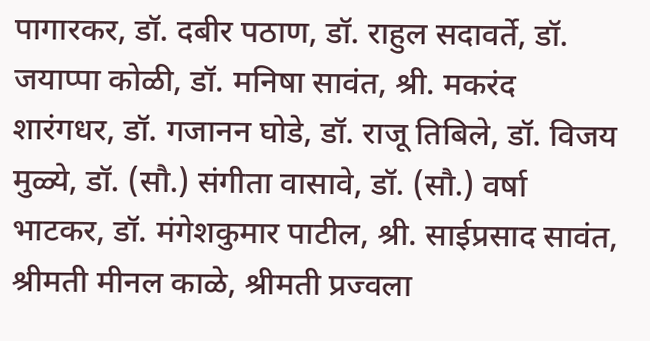पागारकर, डॉ. दबीर पठाण, डॉ. राहुल सदावर्ते, डॉ. जयाप्पा कोळी, डॉ. मनिषा सावंत, श्री. मकरंद शारंगधर, डॉ. गजानन घोडे, डॉ. राजू तिबिले, डॉ. विजय मुळ्ये, डॉ. (सौ.) संगीता वासावे, डॉ. (सौ.) वर्षा भाटकर, डॉ. मंगेशकुमार पाटील, श्री. साईप्रसाद सावंत, श्रीमती मीनल काळे, श्रीमती प्रज्वला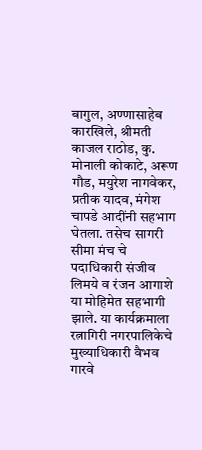बागुल, अण्णासाहेब कारखिले, श्रीमती काजल राठोड, कु. मोनाली कोकाटे, अरूण गौड, मयुरेश नागवेकर, प्रतीक यादव, मंगेश चापडे आदींनी सहभाग घेतला. तसेच सागरी सीमा मंच चे पदाधिकारी संजीव लिमये व रंजन आगाशे या मोहिमेत सहभागी झाले. या कार्यक्रमाला रत्नागिरी नगरपालिकेचे मुख्याधिकारी वैभव गारवे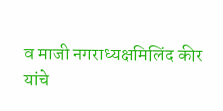व माजी नगराध्यक्षमिलिंद कीर यांचे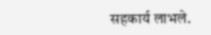सहकार्य लाभले.